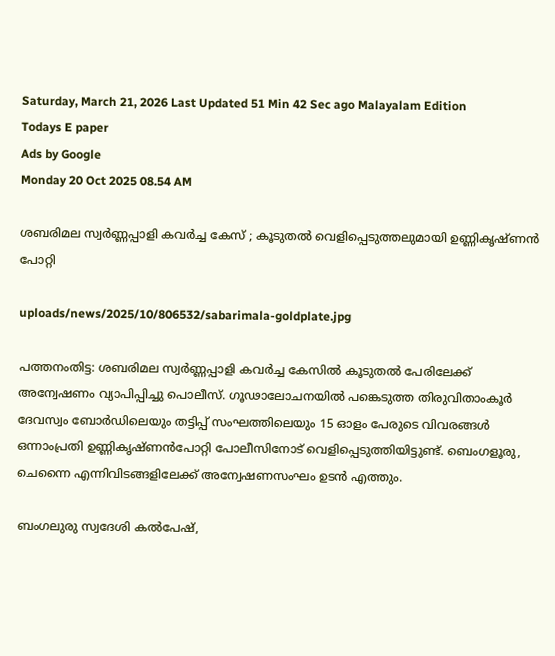Saturday, March 21, 2026 Last Updated 51 Min 42 Sec ago Malayalam Edition
Todays E paper
Ads by Google
Monday 20 Oct 2025 08.54 AM

ശബരിമല സ്വര്‍ണ്ണപ്പാളി കവര്‍ച്ച കേസ് ; കൂടുതല്‍ വെളിപ്പെടുത്തലുമായി ഉണ്ണികൃഷ്ണന്‍ പോറ്റി

uploads/news/2025/10/806532/sabarimala-goldplate.jpg

പത്തനംതിട്ട: ശബരിമല സ്വര്‍ണ്ണപ്പാളി കവര്‍ച്ച കേസില്‍ കൂടുതല്‍ പേരിലേക്ക് അന്വേഷണം വ്യാപിപ്പിച്ചു പൊലീസ്. ഗൂഢാലോചനയില്‍ പങ്കെടുത്ത തിരുവിതാംകൂര്‍ ദേവസ്വം ബോര്‍ഡിലെയും തട്ടിപ്പ് സംഘത്തിലെയും 15 ഓളം പേരുടെ വിവരങ്ങള്‍ ഒന്നാംപ്രതി ഉണ്ണികൃഷ്ണന്‍പോറ്റി പോലീസിനോട് വെളിപ്പെടുത്തിയിട്ടുണ്ട്. ബെംഗളൂരു, ചെന്നൈ എന്നിവിടങ്ങളിലേക്ക് അന്വേഷണസംഘം ഉടന്‍ എത്തും.

ബംഗലുരു സ്വദേശി കല്‍പേഷ്,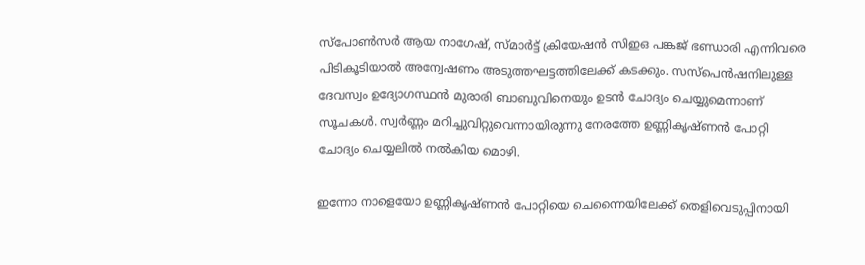സ്‌പോണ്‍സര്‍ ആയ നാഗേഷ്, സ്മാര്‍ട്ട് ക്രിയേഷന്‍ സിഇഒ പങ്കജ് ഭണ്ഡാരി എന്നിവരെ പിടികൂടിയാല്‍ അന്വേഷണം അടുത്തഘട്ടത്തിലേക്ക് കടക്കും. സസ്‌പെന്‍ഷനിലുള്ള ദേവസ്വം ഉദ്യോഗസ്ഥന്‍ മുരാരി ബാബുവിനെയും ഉടന്‍ ചോദ്യം ചെയ്യുമെന്നാണ് സൂചകള്‍. സ്വര്‍ണ്ണം മറിച്ചുവിറ്റുവെന്നായിരുന്നു നേരത്തേ ഉണ്ണികൃഷ്ണന്‍ പോറ്റി ചോദ്യം ചെയ്യലില്‍ നല്‍കിയ മൊഴി.

ഇന്നോ നാളെയോ ഉണ്ണികൃഷ്ണന്‍ പോറ്റിയെ ചെന്നൈയിലേക്ക് തെളിവെടുപ്പിനായി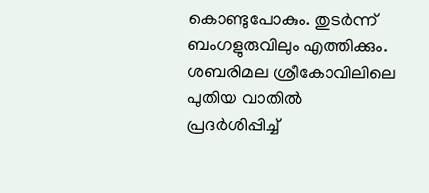കൊണ്ടുപോകും. തുടര്‍ന്ന് ബംഗളുരുവിലും എത്തിക്കും.
ശബരിമല ശ്രീകോവിലിലെ പുതിയ വാതില്‍ പ്രദര്‍ശിപ്പിച്ച്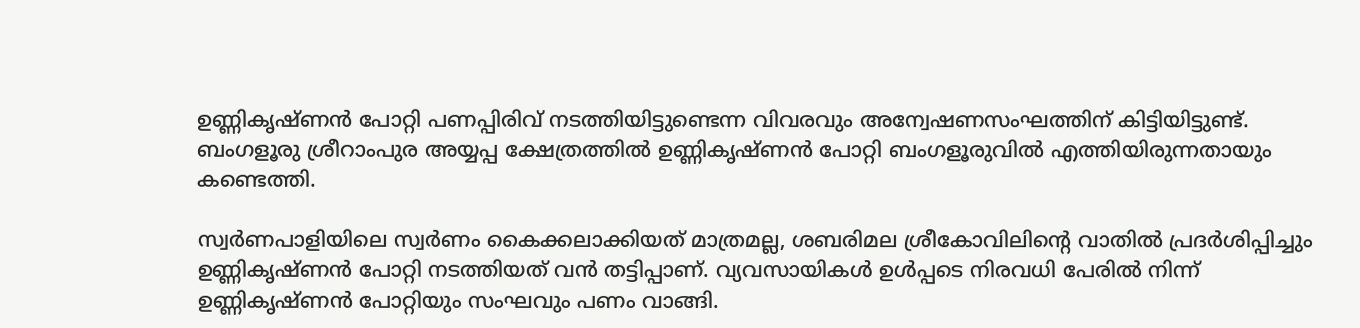ഉണ്ണികൃഷ്ണന്‍ പോറ്റി പണപ്പിരിവ് നടത്തിയിട്ടുണ്ടെന്ന വിവരവും അന്വേഷണസംഘത്തിന് കിട്ടിയിട്ടുണ്ട്. ബംഗളൂരു ശ്രീറാംപുര അയ്യപ്പ ക്ഷേത്രത്തില്‍ ഉണ്ണികൃഷ്ണന്‍ പോറ്റി ബംഗളൂരുവില്‍ എത്തിയിരുന്നതായും കണ്ടെത്തി.

സ്വര്‍ണപാളിയിലെ സ്വര്‍ണം കൈക്കലാക്കിയത് മാത്രമല്ല, ശബരിമല ശ്രീകോവിലിന്റെ വാതില്‍ പ്രദര്‍ശിപ്പിച്ചും ഉണ്ണികൃഷ്ണന്‍ പോറ്റി നടത്തിയത് വന്‍ തട്ടിപ്പാണ്. വ്യവസായികള്‍ ഉള്‍പ്പടെ നിരവധി പേരില്‍ നിന്ന് ഉണ്ണികൃഷ്ണന്‍ പോറ്റിയും സംഘവും പണം വാങ്ങി.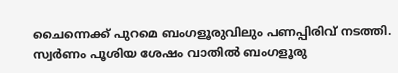ചൈന്നെക്ക് പുറമെ ബംഗളൂരുവിലും പണപ്പിരിവ് നടത്തി. സ്വര്‍ണം പൂശിയ ശേഷം വാതില്‍ ബംഗളൂരു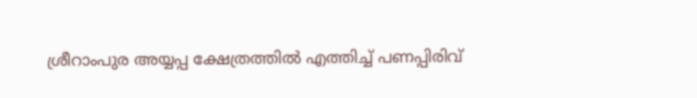ശ്രീറാംപുര അയ്യപ്പ ക്ഷേത്രത്തില്‍ എത്തിച്ച് പണപ്പിരിവ്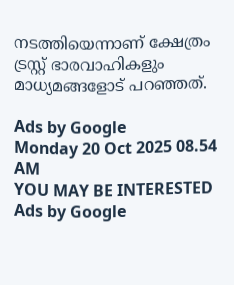നടത്തിയെന്നാണ് ക്ഷേത്രം ട്രസ്റ്റ് ഭാരവാഹികളും മാധ്യമങ്ങളോട് പറഞ്ഞത്.

Ads by Google
Monday 20 Oct 2025 08.54 AM
YOU MAY BE INTERESTED
Ads by Google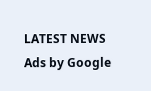LATEST NEWS
Ads by Google